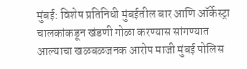मुंबई: विशेष प्रतिनिधी मुंबईतील बार आणि ऑर्केस्ट्रा चालकांकडून खंडणी गोळा करण्यास सांगण्यात आल्याचा खळबळजनक आरोप माजी मुंबई पोलिस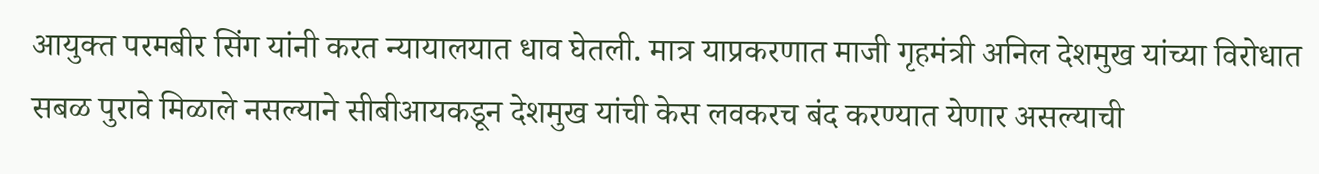आयुक्त परमबीर सिंग यांनी करत न्यायालयात धाव घेतली. मात्र याप्रकरणात माजी गृहमंत्री अनिल देशमुख यांच्या विरोधात सबळ पुरावे मिळाले नसल्याने सीबीआयकडून देशमुख यांची केस लवकरच बंद करण्यात येणार असल्याची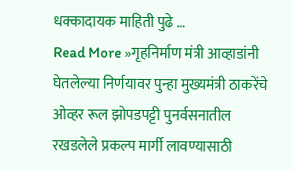धक्कादायक माहिती पुढे …
Read More »गृहनिर्माण मंत्री आव्हाडांनी घेतलेल्या निर्णयावर पुन्हा मुख्यमंत्री ठाकरेंचे ओव्हर रूल झोपडपट्टी पुनर्वसनातील रखडलेले प्रकल्प मार्गी लावण्यासाठी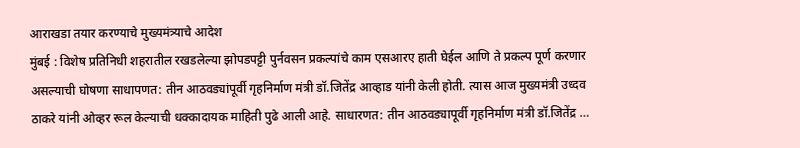आराखडा तयार करण्याचे मुख्यमंत्र्याचे आदेश
मुंबई : विशेष प्रतिनिधी शहरातील रखडलेल्या झोपडपट्टी पुर्नवसन प्रकल्पांचे काम एसआरए हाती घेईल आणि ते प्रकल्प पूर्ण करणार असल्याची घोषणा साधापणत: तीन आठवड्यांपूर्वी गृहनिर्माण मंत्री डॉ.जितेंद्र आव्हाड यांनी केली होती. त्यास आज मुख्यमंत्री उध्दव ठाकरे यांनी ओव्हर रूल केल्याची धक्कादायक माहिती पुढे आली आहे. साधारणत: तीन आठवड्यापूर्वी गृहनिर्माण मंत्री डॉ.जितेंद्र …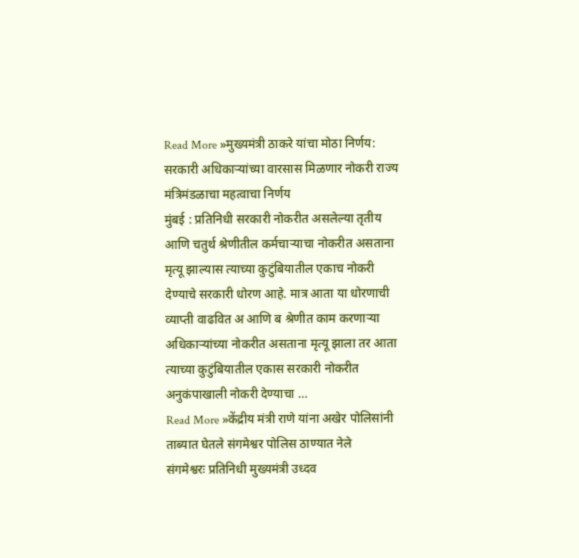Read More »मुख्यमंत्री ठाकरे यांचा मोठा निर्णय: सरकारी अधिकाऱ्यांच्या वारसास मिळणार नोकरी राज्य मंत्रिमंडळाचा महत्वाचा निर्णय
मुंबई : प्रतिनिधी सरकारी नोकरीत असलेल्या तृतीय आणि चतुर्थ श्रेणीतील कर्मचाऱ्याचा नोकरीत असताना मृत्यू झाल्यास त्याच्या कुटुंबियातील एकाच नोकरी देण्याचे सरकारी धोरण आहे. मात्र आता या धोरणाची व्याप्ती वाढवित अ आणि ब श्रेणीत काम करणाऱ्या अधिकाऱ्यांच्या नोकरीत असताना मृत्यू झाला तर आता त्याच्या कुटुंबियातील एकास सरकारी नोकरीत अनुकंपाखाली नोकरी देण्याचा …
Read More »केंद्रीय मंत्री राणे यांना अखेर पोलिसांनी ताब्यात घेतले संगमेश्वर पोलिस ठाण्यात नेले
संगमेश्वरः प्रतिनिधी मुख्यमंत्री उध्दव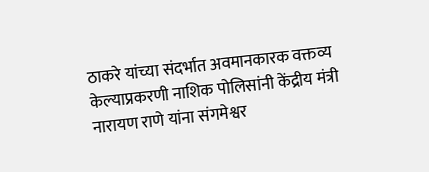ठाकरे यांच्या संदर्भात अवमानकारक वक्तव्य केल्याप्रकरणी नाशिक पोलिसांनी केंद्रीय मंत्री नारायण राणे यांना संगमेश्वर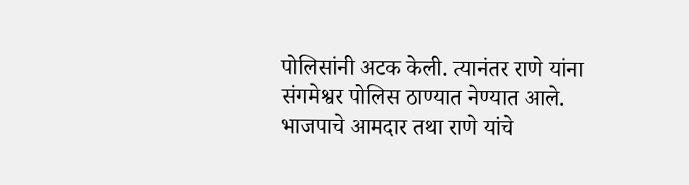पोलिसांनी अटक केली. त्यानंतर राणे यांना संगमेश्वर पोलिस ठाण्यात नेण्यात आले. भाजपाचे आमदार तथा राणे यांचे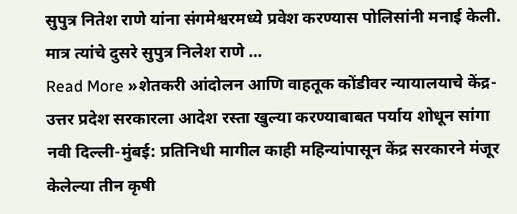सुपुत्र नितेश राणे यांना संगमेश्वरमध्ये प्रवेश करण्यास पोलिसांनी मनाई केली. मात्र त्यांचे दुसरे सुपुत्र निलेश राणे …
Read More »शेतकरी आंदोलन आणि वाहतूक कोंडीवर न्यायालयाचे केंद्र- उत्तर प्रदेश सरकारला आदेश रस्ता खुल्या करण्याबाबत पर्याय शोधून सांगा
नवी दिल्ली-मुंबई: प्रतिनिधी मागील काही महिन्यांपासून केंद्र सरकारने मंजूर केलेल्या तीन कृषी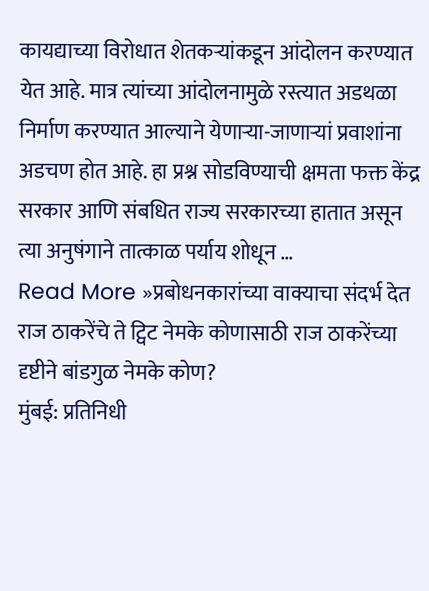कायद्याच्या विरोधात शेतकऱ्यांकडून आंदोलन करण्यात येत आहे. मात्र त्यांच्या आंदोलनामुळे रस्त्यात अडथळा निर्माण करण्यात आल्याने येणाऱ्या-जाणाऱ्यां प्रवाशांना अडचण होत आहे. हा प्रश्न सोडविण्याची क्षमता फक्त केंद्र सरकार आणि संबधित राज्य सरकारच्या हातात असून त्या अनुषंगाने तात्काळ पर्याय शोधून …
Read More »प्रबोधनकारांच्या वाक्याचा संदर्भ देत राज ठाकरेंचे ते ट्विट नेमके कोणासाठी राज ठाकरेंच्या दृष्टीने बांडगुळ नेमके कोण?
मुंबई: प्रतिनिधी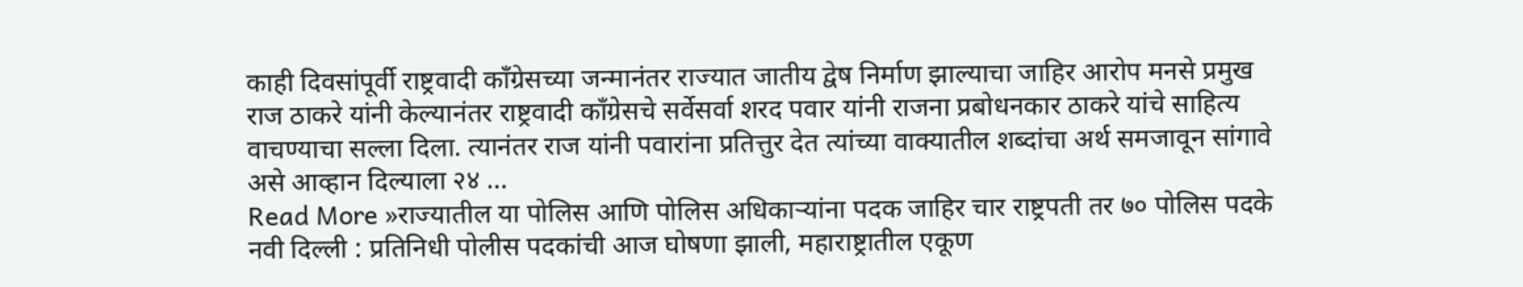काही दिवसांपूर्वी राष्ट्रवादी काँग्रेसच्या जन्मानंतर राज्यात जातीय द्वेष निर्माण झाल्याचा जाहिर आरोप मनसे प्रमुख राज ठाकरे यांनी केल्यानंतर राष्ट्रवादी काँग्रेसचे सर्वेसर्वा शरद पवार यांनी राजना प्रबोधनकार ठाकरे यांचे साहित्य वाचण्याचा सल्ला दिला. त्यानंतर राज यांनी पवारांना प्रतित्तुर देत त्यांच्या वाक्यातील शब्दांचा अर्थ समजावून सांगावे असे आव्हान दिल्याला २४ …
Read More »राज्यातील या पोलिस आणि पोलिस अधिकाऱ्यांना पदक जाहिर चार राष्ट्रपती तर ७० पोलिस पदके
नवी दिल्ली : प्रतिनिधी पोलीस पदकांची आज घोषणा झाली, महाराष्ट्रातील एकूण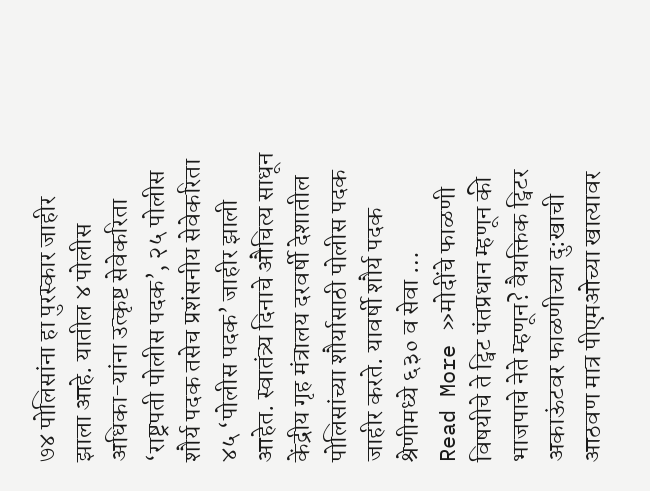७४ पोलिसांना हा पुरस्कार जाहीर झाला आहे. यातील ४ पोलीस अधिका-यांना उत्कृष्ट सेवेकरिता ‘राष्ट्रपती पोलीस पदक’, २५ पोलीस शौर्य पदक तसेच प्रशंसनीय सेवेकरिता ४५ ‘पोलीस पदक’ जाहीर झाली आहेत. स्वातंत्र्य दिनाचे औचित्य साधून केंद्रीय गृह मंत्रालय दरवर्षी देशातील पोलिसांच्या शौर्यासाठी पोलीस पदक जाहीर करते. यावर्षी शौर्य पदक श्रेणीमध्ये ६३० व सेवा …
Read More »मोदींचे फाळणी विषयीचे ते ट्विट पंतप्रधान म्हणून की भाजपाचे नेते म्हणून? वैयक्तिक ट्विटर अकाऊंटवर फाळणीच्या दु:खाची आठवण मात्र पीएमओच्या खात्यावर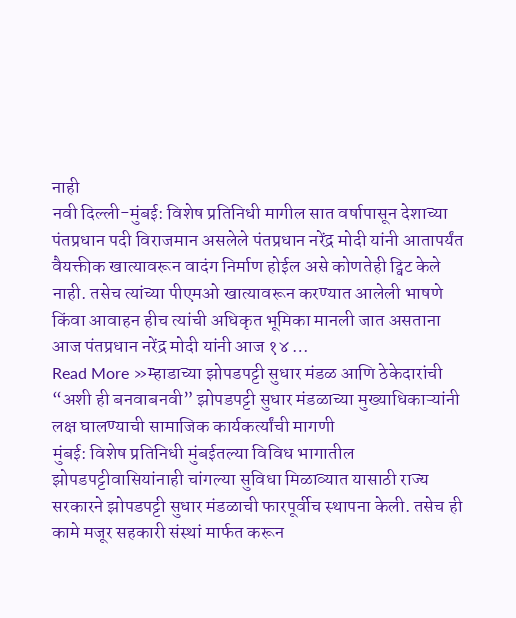नाही
नवी दिल्ली-मुंबई: विशेष प्रतिनिधी मागील सात वर्षापासून देशाच्या पंतप्रधान पदी विराजमान असलेले पंतप्रधान नरेंद्र मोदी यांनी आतापर्यंत वैयक्तीक खात्यावरून वादंग निर्माण होईल असे कोणतेही ट्विट केले नाही. तसेच त्यांच्या पीएमओ खात्यावरून करण्यात आलेली भाषणे किंवा आवाहन हीच त्यांची अधिकृत भूमिका मानली जात असताना आज पंतप्रधान नरेंद्र मोदी यांनी आज १४ …
Read More »म्हाडाच्या झोपडपट्टी सुधार मंडळ आणि ठेकेदारांची “अशी ही बनवाबनवी” झोपडपट्टी सुधार मंडळाच्या मुख्याधिकाऱ्यांनी लक्ष घालण्याची सामाजिक कार्यकर्त्यांची मागणी
मुंबई: विशेष प्रतिनिधी मुंबईतल्या विविध भागातील झोपडपट्टीवासियांनाही चांगल्या सुविधा मिळाव्यात यासाठी राज्य सरकारने झोपडपट्टी सुधार मंडळाची फारपूर्वीच स्थापना केली. तसेच ही कामे मजूर सहकारी संस्थां मार्फत करून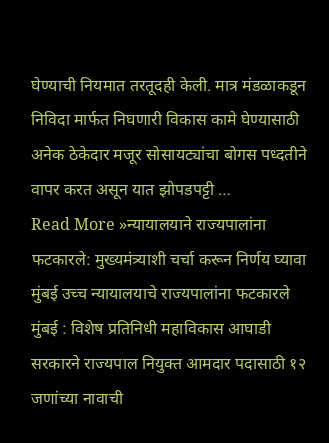घेण्याची नियमात तरतूदही केली. मात्र मंडळाकडून निविदा मार्फत निघणारी विकास कामे घेण्यासाठी अनेक ठेकेदार मजूर सोसायट्यांचा बोगस पध्दतीने वापर करत असून यात झोपडपट्टी …
Read More »न्यायालयाने राज्यपालांना फटकारले: मुख्यमंत्र्याशी चर्चा करून निर्णय घ्यावा मुंबई उच्च न्यायालयाचे राज्यपालांना फटकारले
मुंबई : विशेष प्रतिनिधी महाविकास आघाडी सरकारने राज्यपाल नियुक्त आमदार पदासाठी १२ जणांच्या नावाची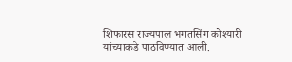शिफारस राज्यपाल भगतसिंग कोश्यारी यांच्याकडे पाठविण्यात आली.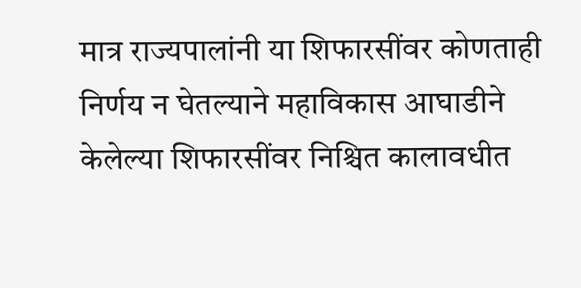मात्र राज्यपालांनी या शिफारसींवर कोणताही निर्णय न घेतल्याने महाविकास आघाडीने केलेल्या शिफारसींवर निश्चित कालावधीत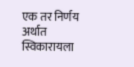एक तर निर्णय अर्थात स्विकारायला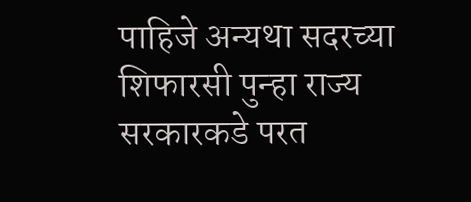पाहिजे अन्यथा सदरच्या शिफारसी पुन्हा राज्य सरकारकडे परत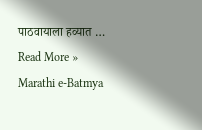पाठवायाला हव्यात …
Read More »
Marathi e-Batmya